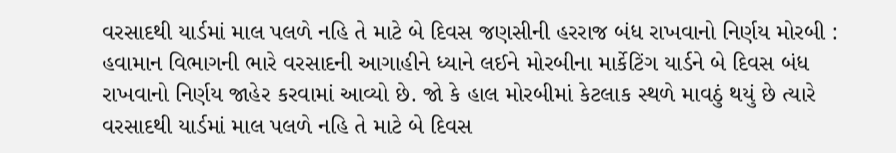વરસાદથી યાર્ડમાં માલ પલળે નહિ તે માટે બે દિવસ જણસીની હરરાજ બંધ રાખવાનો નિર્ણય મોરબી : હવામાન વિભાગની ભારે વરસાદની આગાહીને ધ્યાને લઈને મોરબીના માર્કેટિંગ યાર્ડને બે દિવસ બંધ રાખવાનો નિર્ણય જાહેર કરવામાં આવ્યો છે. જો કે હાલ મોરબીમાં કેટલાક સ્થળે માવઠું થયું છે ત્યારે વરસાદથી યાર્ડમાં માલ પલળે નહિ તે માટે બે દિવસ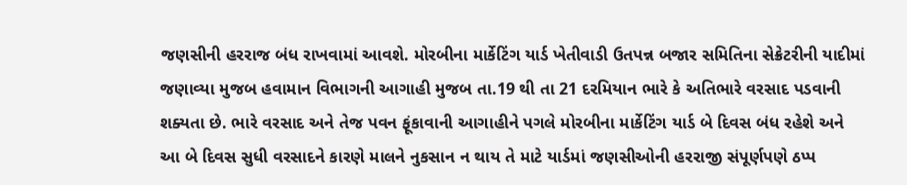જણસીની હરરાજ બંધ રાખવામાં આવશે. મોરબીના માર્કેટિંગ યાર્ડ ખેતીવાડી ઉતપન્ન બજાર સમિતિના સેક્રેટરીની યાદીમાં જણાવ્યા મુજબ હવામાન વિભાગની આગાહી મુજબ તા.19 થી તા 21 દરમિયાન ભારે કે અતિભારે વરસાદ પડવાની શક્યતા છે. ભારે વરસાદ અને તેજ પવન ફૂંકાવાની આગાહીને પગલે મોરબીના માર્કેટિંગ યાર્ડ બે દિવસ બંધ રહેશે અને આ બે દિવસ સુધી વરસાદને કારણે માલને નુકસાન ન થાય તે માટે યાર્ડમાં જણસીઓની હરરાજી સંપૂર્ણપણે ઠપ્પ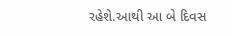રહેશે.આથી આ બે દિવસ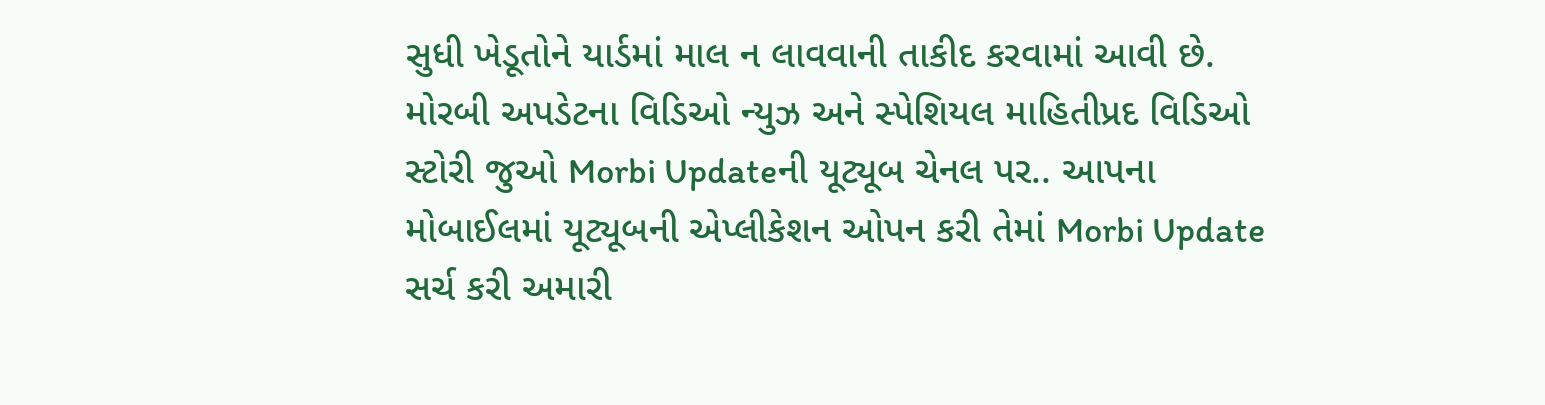સુધી ખેડૂતોને યાર્ડમાં માલ ન લાવવાની તાકીદ કરવામાં આવી છે. મોરબી અપડેટના વિડિઓ ન્યુઝ અને સ્પેશિયલ માહિતીપ્રદ વિડિઓ સ્ટોરી જુઓ Morbi Updateની યૂટ્યૂબ ચેનલ પર.. આપના મોબાઈલમાં યૂટ્યૂબની એપ્લીકેશન ઓપન કરી તેમાં Morbi Update સર્ચ કરી અમારી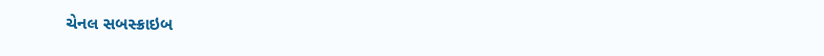ચેનલ સબસ્ક્રાઇબ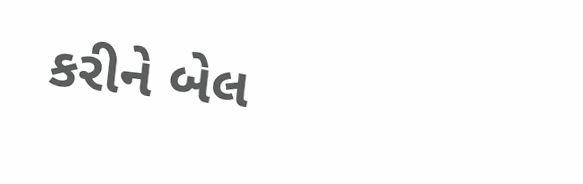કરીને બેલ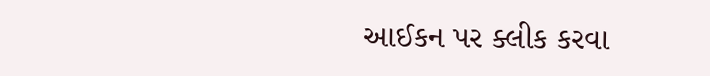આઈકન પર ક્લીક કરવા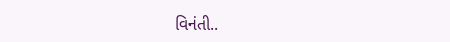વિનંતી..